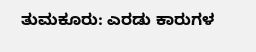ತುಮಕೂರು: ಎರಡು ಕಾರುಗಳ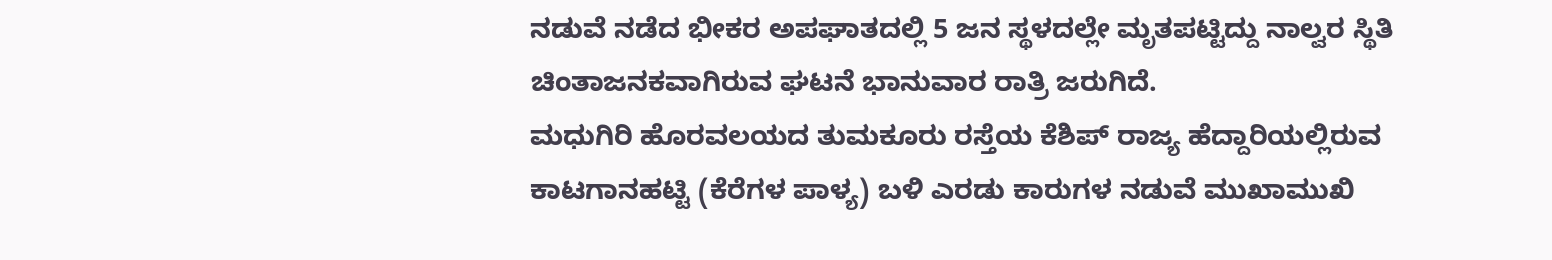ನಡುವೆ ನಡೆದ ಭೀಕರ ಅಪಘಾತದಲ್ಲಿ 5 ಜನ ಸ್ಥಳದಲ್ಲೇ ಮೃತಪಟ್ಟಿದ್ದು ನಾಲ್ವರ ಸ್ಥಿತಿ ಚಿಂತಾಜನಕವಾಗಿರುವ ಘಟನೆ ಭಾನುವಾರ ರಾತ್ರಿ ಜರುಗಿದೆ.
ಮಧುಗಿರಿ ಹೊರವಲಯದ ತುಮಕೂರು ರಸ್ತೆಯ ಕೆಶಿಪ್ ರಾಜ್ಯ ಹೆದ್ದಾರಿಯಲ್ಲಿರುವ ಕಾಟಗಾನಹಟ್ಟಿ (ಕೆರೆಗಳ ಪಾಳ್ಯ) ಬಳಿ ಎರಡು ಕಾರುಗಳ ನಡುವೆ ಮುಖಾಮುಖಿ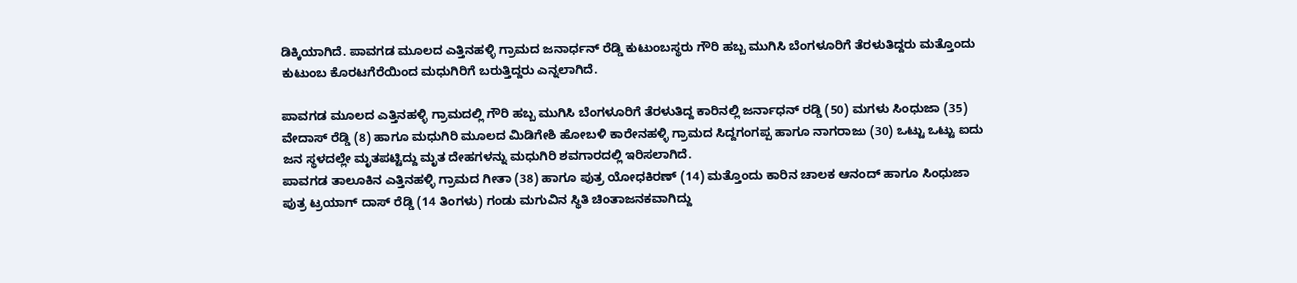ಡಿಕ್ಕಿಯಾಗಿದೆ. ಪಾವಗಡ ಮೂಲದ ಎತ್ತಿನಹಳ್ಳಿ ಗ್ರಾಮದ ಜನಾರ್ಧನ್ ರೆಡ್ಡಿ ಕುಟುಂಬಸ್ಥರು ಗೌರಿ ಹಬ್ಬ ಮುಗಿಸಿ ಬೆಂಗಳೂರಿಗೆ ತೆರಳುತಿದ್ದರು ಮತ್ತೊಂದು ಕುಟುಂಬ ಕೊರಟಗೆರೆಯಿಂದ ಮಧುಗಿರಿಗೆ ಬರುತ್ತಿದ್ದರು ಎನ್ನಲಾಗಿದೆ.

ಪಾವಗಡ ಮೂಲದ ಎತ್ತಿನಹಳ್ಳಿ ಗ್ರಾಮದಲ್ಲಿ ಗೌರಿ ಹಬ್ಬ ಮುಗಿಸಿ ಬೆಂಗಳೂರಿಗೆ ತೆರಳುತಿದ್ದ ಕಾರಿನಲ್ಲಿ ಜರ್ನಾಧನ್ ರಡ್ಡಿ (50) ಮಗಳು ಸಿಂಧುಜಾ (35) ವೇದಾಸ್ ರೆಡ್ಡಿ (8) ಹಾಗೂ ಮಧುಗಿರಿ ಮೂಲದ ಮಿಡಿಗೇಶಿ ಹೋಬಳಿ ಕಾರೇನಹಳ್ಳಿ ಗ್ರಾಮದ ಸಿದ್ದಗಂಗಪ್ಪ ಹಾಗೂ ನಾಗರಾಜು (30) ಒಟ್ಟು ಒಟ್ಟು ಐದು ಜನ ಸ್ಥಳದಲ್ಲೇ ಮೃತಪಟ್ಟಿದ್ದು ಮೃತ ದೇಹಗಳನ್ನು ಮಧುಗಿರಿ ಶವಗಾರದಲ್ಲಿ ಇರಿಸಲಾಗಿದೆ.
ಪಾವಗಡ ತಾಲೂಕಿನ ಎತ್ತಿನಹಳ್ಳಿ ಗ್ರಾಮದ ಗೀತಾ (38) ಹಾಗೂ ಪುತ್ರ ಯೋಧಕಿರಣ್ (14) ಮತ್ತೊಂದು ಕಾರಿನ ಚಾಲಕ ಆನಂದ್ ಹಾಗೂ ಸಿಂಧುಜಾ ಪುತ್ರ ಟ್ರಯಾಗ್ ದಾಸ್ ರೆಡ್ಡಿ (14 ತಿಂಗಳು) ಗಂಡು ಮಗುವಿನ ಸ್ಥಿತಿ ಚಿಂತಾಜನಕವಾಗಿದ್ದು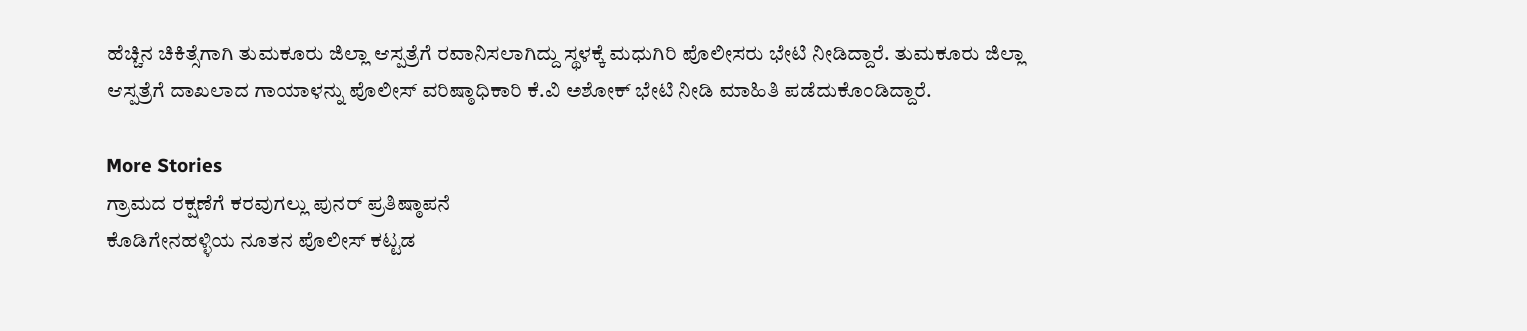ಹೆಚ್ಚಿನ ಚಿಕಿತ್ಸೆಗಾಗಿ ತುಮಕೂರು ಜಿಲ್ಲಾ ಆಸ್ಪತ್ರೆಗೆ ರವಾನಿಸಲಾಗಿದ್ದು ಸ್ಥಳಕ್ಕೆ ಮಧುಗಿರಿ ಪೊಲೀಸರು ಭೇಟಿ ನೀಡಿದ್ದಾರೆ. ತುಮಕೂರು ಜಿಲ್ಲಾ ಆಸ್ಪತ್ರೆಗೆ ದಾಖಲಾದ ಗಾಯಾಳನ್ನು ಪೊಲೀಸ್ ವರಿಷ್ಠಾಧಿಕಾರಿ ಕೆ.ವಿ ಅಶೋಕ್ ಭೇಟಿ ನೀಡಿ ಮಾಹಿತಿ ಪಡೆದುಕೊಂಡಿದ್ದಾರೆ.

More Stories
ಗ್ರಾಮದ ರಕ್ಷಣೆಗೆ ಕರವುಗಲ್ಲು ಪುನರ್ ಪ್ರತಿಷ್ಠಾಪನೆ
ಕೊಡಿಗೇನಹಳ್ಳಿಯ ನೂತನ ಪೊಲೀಸ್ ಕಟ್ಟಡ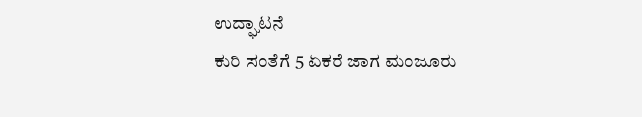ಉದ್ಘಾಟನೆ
ಕುರಿ ಸಂತೆಗೆ 5 ಏಕರೆ ಜಾಗ ಮಂಜೂರು